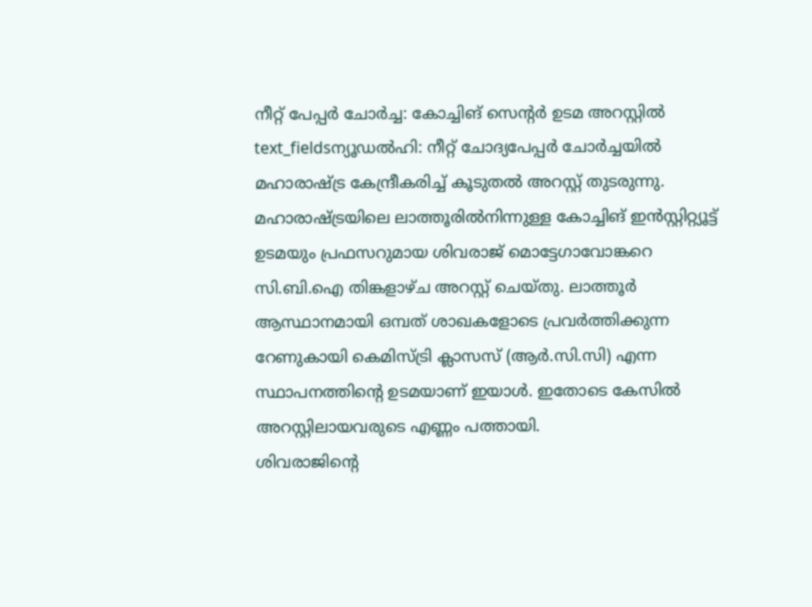നീറ്റ് പേപ്പർ ചോർച്ച: കോച്ചിങ് സെന്റർ ഉടമ അറസ്റ്റിൽ
text_fieldsന്യൂഡൽഹി: നീറ്റ് ചോദ്യപേപ്പർ ചോർച്ചയിൽ മഹാരാഷ്ട്ര കേന്ദ്രീകരിച്ച് കൂടുതൽ അറസ്റ്റ് തുടരുന്നു. മഹാരാഷ്ട്രയിലെ ലാത്തൂരിൽനിന്നുള്ള കോച്ചിങ് ഇൻസ്റ്റിറ്റ്യൂട്ട് ഉടമയും പ്രഫസറുമായ ശിവരാജ് മൊട്ടേഗാവോങ്കറെ സി.ബി.ഐ തിങ്കളാഴ്ച അറസ്റ്റ് ചെയ്തു. ലാത്തൂർ ആസ്ഥാനമായി ഒമ്പത് ശാഖകളോടെ പ്രവർത്തിക്കുന്ന റേണുകായി കെമിസ്ട്രി ക്ലാസസ് (ആർ.സി.സി) എന്ന സ്ഥാപനത്തിന്റെ ഉടമയാണ് ഇയാൾ. ഇതോടെ കേസിൽ അറസ്റ്റിലായവരുടെ എണ്ണം പത്തായി.
ശിവരാജിന്റെ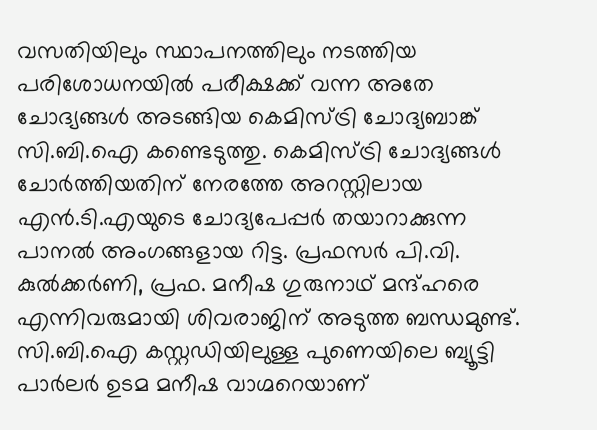വസതിയിലും സ്ഥാപനത്തിലും നടത്തിയ പരിശോധനയിൽ പരീക്ഷക്ക് വന്ന അതേ ചോദ്യങ്ങൾ അടങ്ങിയ കെമിസ്ട്രി ചോദ്യബാങ്ക് സി.ബി.ഐ കണ്ടെടുത്തു. കെമിസ്ട്രി ചോദ്യങ്ങൾ ചോർത്തിയതിന് നേരത്തേ അറസ്റ്റിലായ എൻ.ടി.എയുടെ ചോദ്യപേപ്പർ തയാറാക്കുന്ന പാനൽ അംഗങ്ങളായ റിട്ട. പ്രഫസർ പി.വി. കുൽക്കർണി, പ്രഫ. മനീഷ ഗുരുനാഥ് മന്ദ്ഹരെ എന്നിവരുമായി ശിവരാജിന് അടുത്ത ബന്ധമുണ്ട്.
സി.ബി.ഐ കസ്റ്റഡിയിലുള്ള പുണെയിലെ ബ്യൂട്ടി പാർലർ ഉടമ മനീഷ വാഗ്മറെയാണ്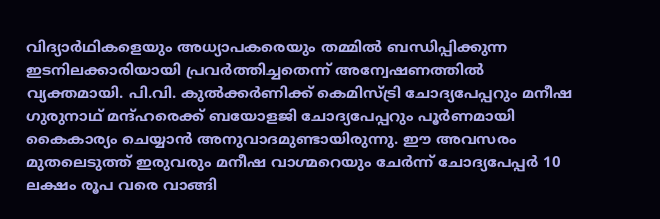വിദ്യാർഥികളെയും അധ്യാപകരെയും തമ്മിൽ ബന്ധിപ്പിക്കുന്ന ഇടനിലക്കാരിയായി പ്രവർത്തിച്ചതെന്ന് അന്വേഷണത്തിൽ വ്യക്തമായി. പി.വി. കുൽക്കർണിക്ക് കെമിസ്ട്രി ചോദ്യപേപ്പറും മനീഷ ഗുരുനാഥ് മന്ദ്ഹരെക്ക് ബയോളജി ചോദ്യപേപ്പറും പൂർണമായി കൈകാര്യം ചെയ്യാൻ അനുവാദമുണ്ടായിരുന്നു. ഈ അവസരം മുതലെടുത്ത് ഇരുവരും മനീഷ വാഗ്മറെയും ചേർന്ന് ചോദ്യപേപ്പർ 10 ലക്ഷം രൂപ വരെ വാങ്ങി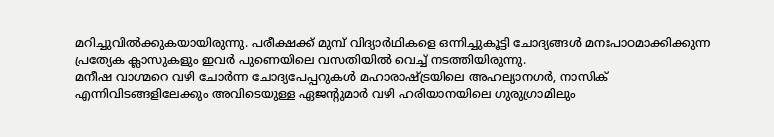മറിച്ചുവിൽക്കുകയായിരുന്നു. പരീക്ഷക്ക് മുമ്പ് വിദ്യാർഥികളെ ഒന്നിച്ചുകൂട്ടി ചോദ്യങ്ങൾ മനഃപാഠമാക്കിക്കുന്ന പ്രത്യേക ക്ലാസുകളും ഇവർ പുണെയിലെ വസതിയിൽ വെച്ച് നടത്തിയിരുന്നു.
മനീഷ വാഗ്മറെ വഴി ചോർന്ന ചോദ്യപേപ്പറുകൾ മഹാരാഷ്ട്രയിലെ അഹല്യാനഗർ, നാസിക് എന്നിവിടങ്ങളിലേക്കും അവിടെയുള്ള ഏജന്റുമാർ വഴി ഹരിയാനയിലെ ഗുരുഗ്രാമിലും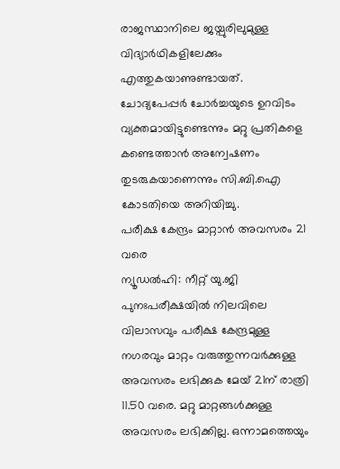രാജസ്ഥാനിലെ ജയ്പുരിലുമുള്ള വിദ്യാർഥികളിലേക്കും എത്തുകയാണുണ്ടായത്. ചോദ്യപേപ്പർ ചോർച്ചയുടെ ഉറവിടം വ്യക്തമായിട്ടുണ്ടെന്നും മറ്റു പ്രതികളെ കണ്ടെത്താൻ അന്വേഷണം തുടരുകയാണെന്നും സി.ബി.ഐ കോടതിയെ അറിയിച്ചു.
പരീക്ഷ കേന്ദ്രം മാറ്റാൻ അവസരം 21 വരെ
ന്യൂഡൽഹി: നീറ്റ് യു.ജി പുനഃപരീക്ഷയിൽ നിലവിലെ വിലാസവും പരീക്ഷ കേന്ദ്രമുള്ള നഗരവും മാറ്റം വരുത്തുന്നവർക്കുള്ള അവസരം ലഭിക്കുക മേയ് 21ന് രാത്രി 11.50 വരെ. മറ്റു മാറ്റങ്ങൾക്കുള്ള അവസരം ലഭിക്കില്ല. ഒന്നാമത്തെയും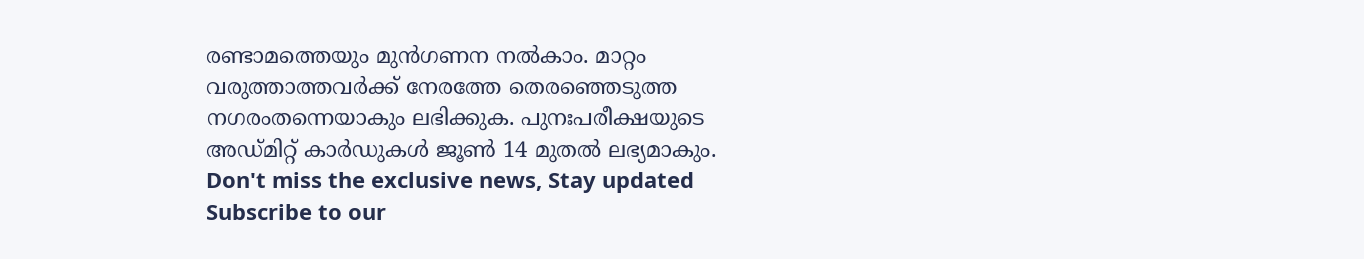രണ്ടാമത്തെയും മുൻഗണന നൽകാം. മാറ്റം വരുത്താത്തവർക്ക് നേരത്തേ തെരഞ്ഞെടുത്ത നഗരംതന്നെയാകും ലഭിക്കുക. പുനഃപരീക്ഷയുടെ അഡ്മിറ്റ് കാർഡുകൾ ജൂൺ 14 മുതൽ ലഭ്യമാകും.
Don't miss the exclusive news, Stay updated
Subscribe to our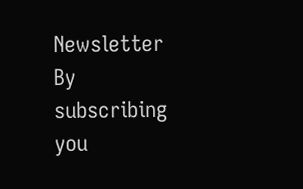Newsletter
By subscribing you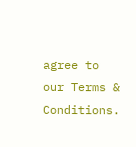agree to our Terms & Conditions.